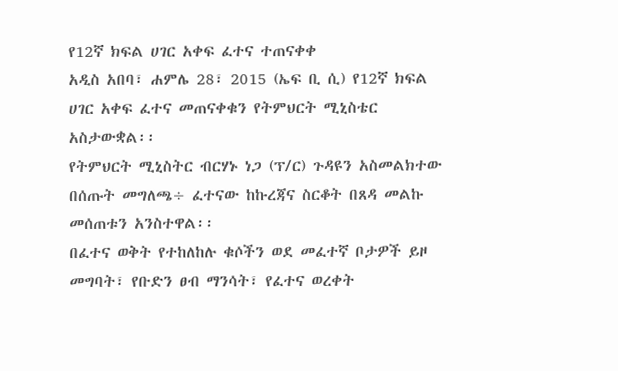የ12ኛ ክፍል ሀገር አቀፍ ፈተና ተጠናቀቀ
አዲስ አበባ፣ ሐምሌ 28፣ 2015 (ኤፍ ቢ ሲ) የ12ኛ ክፍል ሀገር አቀፍ ፈተና መጠናቀቁን የትምህርት ሚኒስቴር አስታውቋል፡፡
የትምህርት ሚኒስትር ብርሃኑ ነጋ (ፕ/ር) ጉዳዩን አስመልክተው በሰጡት መግለጫ÷ ፈተናው ከኩረጃና ስርቆት በጸዳ መልኩ መሰጠቱን አንስተዋል፡፡
በፈተና ወቅት የተከለከሉ ቁሶችን ወደ መፈተኛ ቦታዎች ይዞ መግባት፣ የቡድን ፀብ ማንሳት፣ የፈተና ወረቀት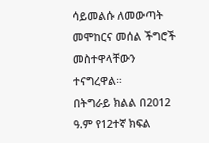ሳይመልሱ ለመውጣት መሞከርና መሰል ችግሮች መስተዋላቸውን ተናግረዋል።
በትግራይ ክልል በ2012 ዓ.ም የ12ተኛ ክፍል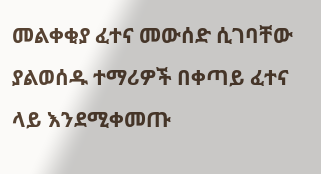መልቀቂያ ፈተና መውሰድ ሲገባቸው ያልወሰዱ ተማሪዎች በቀጣይ ፈተና ላይ እንደሚቀመጡ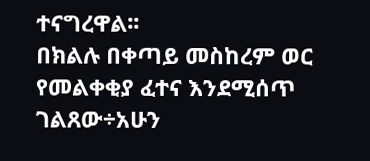ተናግረዋል፡፡
በክልሉ በቀጣይ መስከረም ወር የመልቀቂያ ፈተና እንደሚሰጥ ገልጸው÷አሁን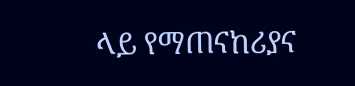ላይ የማጠናከሪያና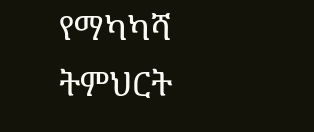የማካካሻ ትምህርት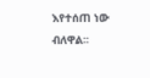እየተሰጠ ነው ብለዋል፡፡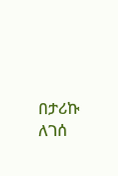በታሪኩ ለገሰ